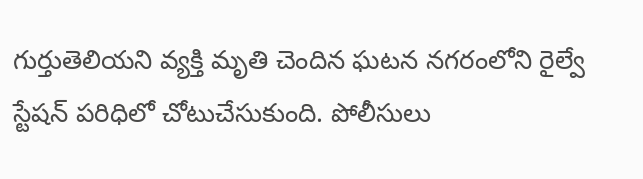గుర్తుతెలియని వ్యక్తి మృతి చెందిన ఘటన నగరంలోని రైల్వే స్టేషన్ పరిధిలో చోటుచేసుకుంది. పోలీసులు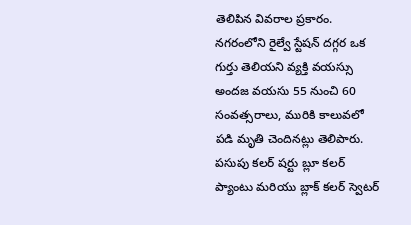తెలిపిన వివరాల ప్రకారం. నగరంలోని రైల్వే స్టేషన్ దగ్గర ఒక గుర్తు తెలియని వ్యక్తి వయస్సు అందజ వయసు 55 నుంచి 60 సంవత్సరాలు, మురికి కాలువలో పడి మృతి చెందినట్లు తెలిపారు.
పసుపు కలర్ షర్టు బ్లూ కలర్ ప్యాంటు మరియు బ్లాక్ కలర్ స్వెటర్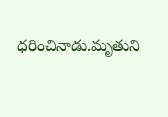ధరించినాడు.మృతుని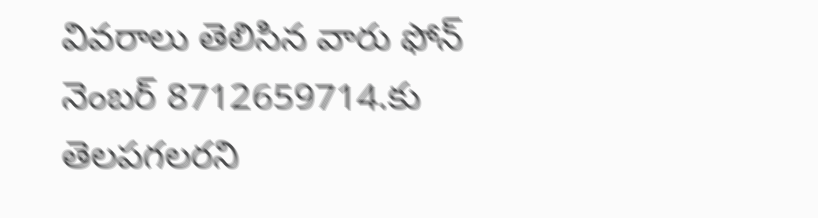వివరాలు తెలిసిన వారు ఫోన్ నెంబర్ 8712659714.కు తెలపగలరని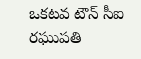ఒకటవ టౌన్ సీఐ రఘుపతి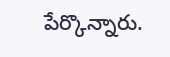పేర్కొన్నారు.